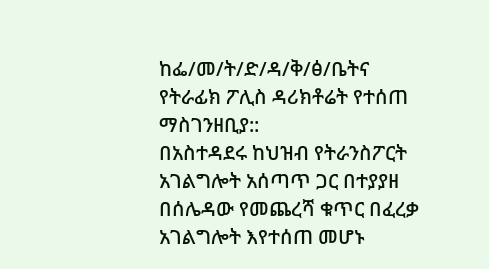ከፌ/መ/ት/ድ/ዳ/ቅ/ፅ/ቤትና የትራፊክ ፖሊስ ዳሪክቶሬት የተሰጠ ማስገንዘቢያ::
በአስተዳደሩ ከህዝብ የትራንስፖርት አገልግሎት አሰጣጥ ጋር በተያያዘ በሰሌዳው የመጨረሻ ቁጥር በፈረቃ አገልግሎት እየተሰጠ መሆኑ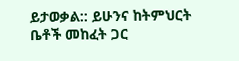ይታወቃል:: ይሁንና ከትምህርት ቤቶች መከፈት ጋር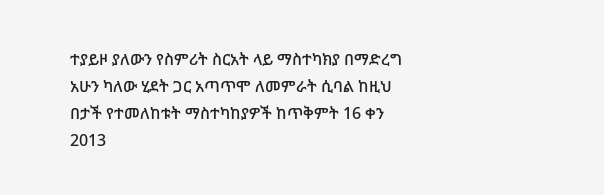ተያይዞ ያለውን የስምሪት ስርአት ላይ ማስተካክያ በማድረግ አሁን ካለው ሂደት ጋር አጣጥሞ ለመምራት ሲባል ከዚህ በታች የተመለከቱት ማስተካከያዎች ከጥቅምት 16 ቀን 2013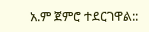አ.ም ጀምሮ ተደርገዋል::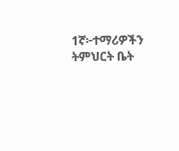1ኛ፦ተማሪዎችን ትምህርት ቤት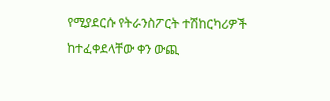የሚያደርሱ የትራንስፖርት ተሽከርካሪዎች ከተፈቀደላቸው ቀን ውጪ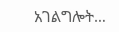አገልግሎት…